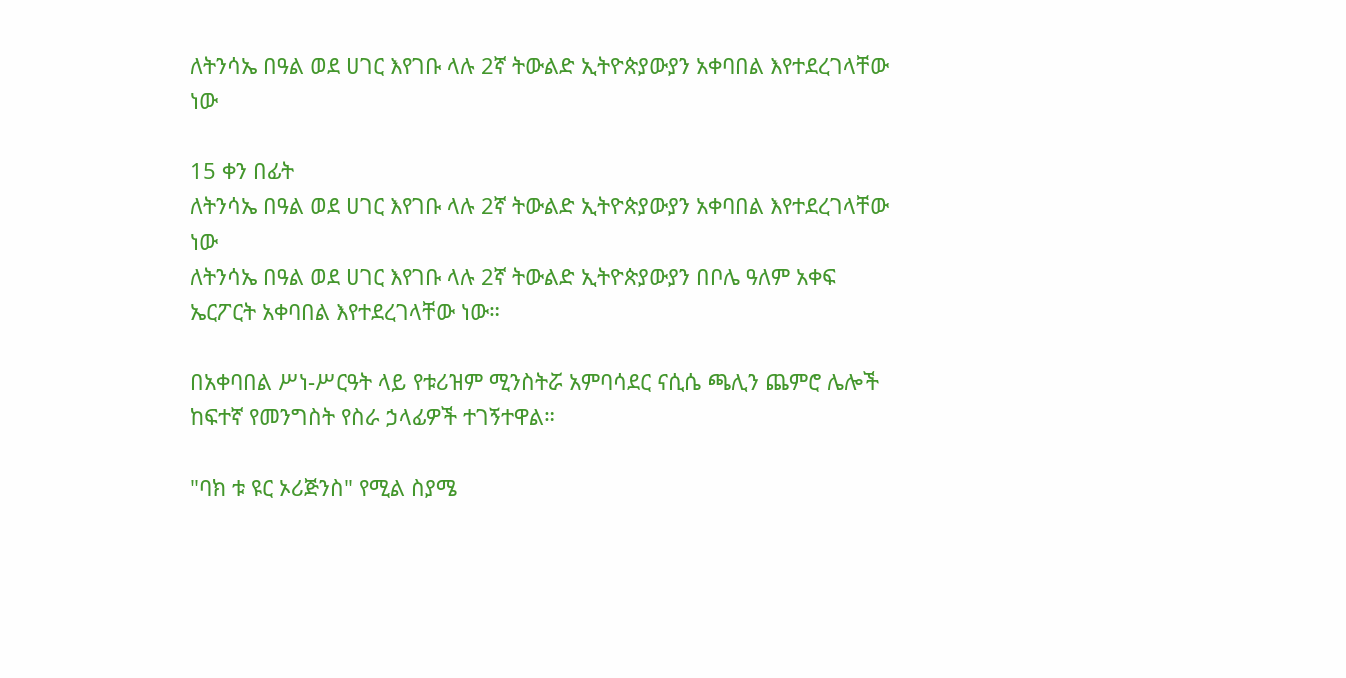ለትንሳኤ በዓል ወደ ሀገር እየገቡ ላሉ 2ኛ ትውልድ ኢትዮጵያውያን አቀባበል እየተደረገላቸው ነው

15 ቀን በፊት
ለትንሳኤ በዓል ወደ ሀገር እየገቡ ላሉ 2ኛ ትውልድ ኢትዮጵያውያን አቀባበል እየተደረገላቸው ነው
ለትንሳኤ በዓል ወደ ሀገር እየገቡ ላሉ 2ኛ ትውልድ ኢትዮጵያውያን በቦሌ ዓለም አቀፍ ኤርፖርት አቀባበል እየተደረገላቸው ነው።

በአቀባበል ሥነ-ሥርዓት ላይ የቱሪዝም ሚንስትሯ አምባሳደር ናሲሴ ጫሊን ጨምሮ ሌሎች ከፍተኛ የመንግስት የስራ ኃላፊዎች ተገኝተዋል።

"ባክ ቱ ዩር ኦሪጅንስ" የሚል ስያሜ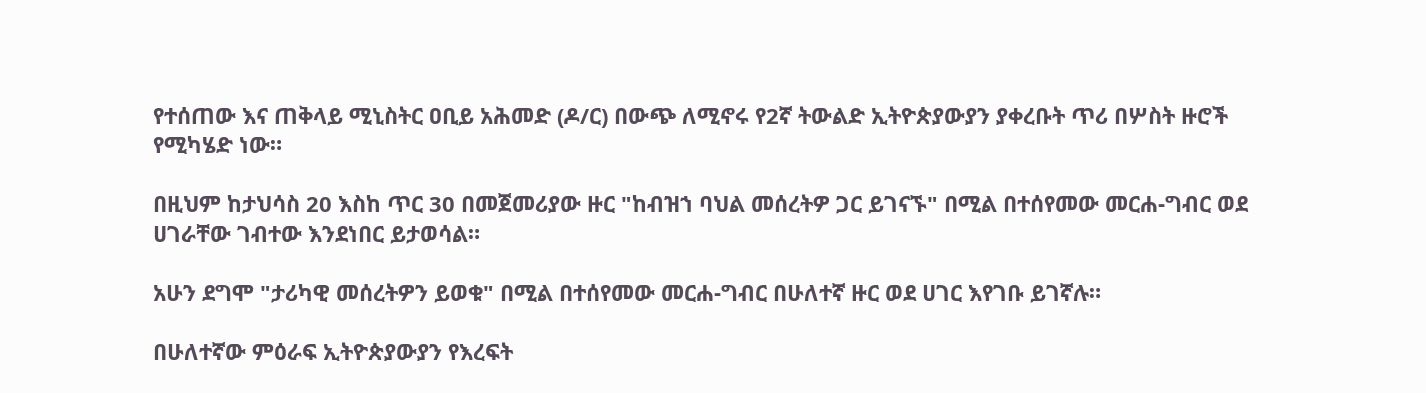የተሰጠው እና ጠቅላይ ሚኒስትር ዐቢይ አሕመድ (ዶ/ር) በውጭ ለሚኖሩ የ2ኛ ትውልድ ኢትዮጵያውያን ያቀረቡት ጥሪ በሦስት ዙሮች የሚካሄድ ነው።

በዚህም ከታህሳስ 20 እስከ ጥር 30 በመጀመሪያው ዙር "ከብዝኀ ባህል መሰረትዎ ጋር ይገናኙ" በሚል በተሰየመው መርሐ-ግብር ወደ ሀገራቸው ገብተው እንደነበር ይታወሳል።

አሁን ደግሞ "ታሪካዊ መሰረትዎን ይወቁ" በሚል በተሰየመው መርሐ-ግብር በሁለተኛ ዙር ወደ ሀገር እየገቡ ይገኛሉ።

በሁለተኛው ምዕራፍ ኢትዮጵያውያን የእረፍት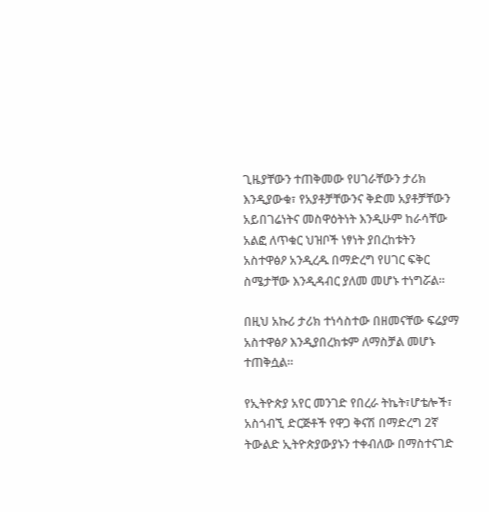ጊዜያቸውን ተጠቅመው የሀገራቸውን ታሪክ እንዲያውቁ፣ የአያቶቻቸውንና ቅድመ አያቶቻቸውን አይበገሬነትና መስዋዕትነት እንዲሁም ከራሳቸው አልፎ ለጥቁር ህዝቦች ነፃነት ያበረከቱትን አስተዋፅዖ አንዲረዱ በማድረግ የሀገር ፍቅር ስሜታቸው እንዲዳብር ያለመ መሆኑ ተነግሯል።

በዚህ አኩሪ ታሪክ ተነሳስተው በዘመናቸው ፍሬያማ አስተዋፅዖ እንዲያበረክቱም ለማስቻል መሆኑ ተጠቅሷል።

የኢትዮጵያ አየር መንገድ የበረራ ትኬት፣ሆቴሎች፣ አስጎብኚ ድርጅቶች የዋጋ ቅናሽ በማድረግ 2ኛ ትውልድ ኢትዮጵያውያኑን ተቀብለው በማስተናገድ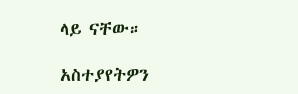ላይ ናቸው።

አስተያየትዎን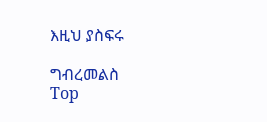እዚህ ያስፍሩ

ግብረመልስ
Top